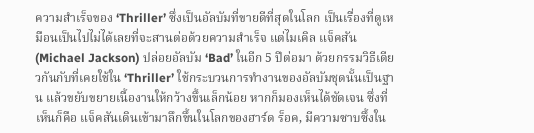ความสำเร็จของ ‘Thriller’ ซึ่งเป็นอัลบัมที่ขายดีที่สุดในโลก เป็นเรื่องที่ดูเหมือนเป็นไปไม่ได้เลยที่จะสานต่อด้วยความสำเร็จ แต่ไมเคิล แจ็คสัน (Michael Jackson) ปล่อยอัลบัม ‘Bad’ ในอีก 5 ปีต่อมา ด้วยกรรมวิธีเดียวกันกับที่เคยใช้ใน ‘Thriller’ ใช้กระบวนการทำงานของอัลบัมชุดนั้นเป็นฐาน แล้วขยับขยายเนื้องานให้กว้างขึ้นเล็กน้อย หากก็มองเห็นได้ชัดเจน ซึ่งที่เห็นก็คือ แจ็คสันเดินเข้ามาลึกขึ้นในโลกของฮาร์ด ร็อค, มีความซาบซึ้งใน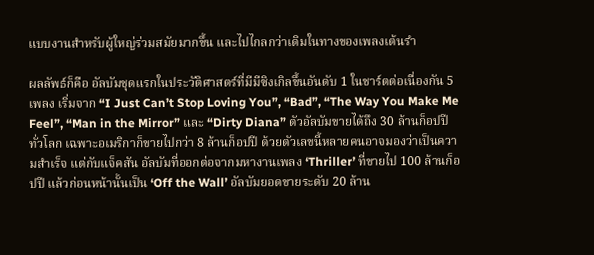แบบงานสำหรับผู้ใหญ่ร่วมสมัยมากขึ้น และไปไกลกว่าเดิมในทางของเพลงเต้นรำ

ผลลัพธ์ก็คือ อัลบัมชุดแรกในประวัติศาสตร์ที่มีมีซิงเกิลขึ้นอันดับ 1 ในชาร์ตต่อเนื่องกัน 5 เพลง เริ่มจาก “I Just Can’t Stop Loving You”, “Bad”, “The Way You Make Me Feel”, “Man in the Mirror” และ “Dirty Diana” ตัวอัลบัมขายได้ถึง 30 ล้านก็อปปีทั่วโลก เฉพาะอเมริกาก็ขายไปกว่า 8 ล้านก็อปปี ด้วยตัวเลขนี้หลายคนอาจมองว่าเป็นความสำเร็จ แต่กับแจ็คสัน อัลบัมที่ออกต่อจากมหางานเพลง ‘Thriller’ ที่ขายไป 100 ล้านก็อปปี แล้วก่อนหน้านั้นเป็น ‘Off the Wall’ อัลบัมยอดขายระดับ 20 ล้าน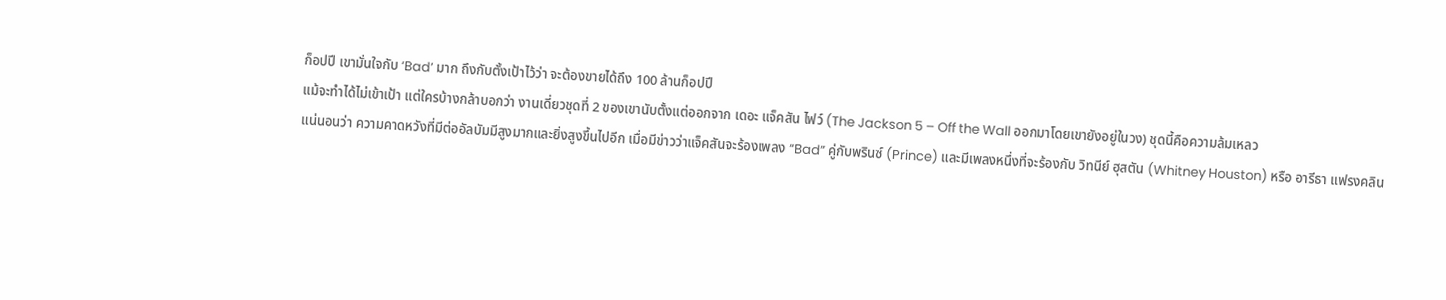ก็อปปี เขามั่นใจกับ ‘Bad’ มาก ถึงกับตั้งเป้าไว้ว่า จะต้องขายได้ถึง 100 ล้านก็อปปี
แม้จะทำได้ไม่เข้าเป้า แต่ใครบ้างกล้าบอกว่า งานเดี่ยวชุดที่ 2 ของเขานับตั้งแต่ออกจาก เดอะ แจ็คสัน ไฟว์ (The Jackson 5 – Off the Wall ออกมาโดยเขายังอยู่ในวง) ชุดนี้คือความล้มเหลว
แน่นอนว่า ความคาดหวังที่มีต่ออัลบัมมีสูงมากและยิ่งสูงขึ้นไปอีก เมื่อมีข่าวว่าแจ็คสันจะร้องเพลง “Bad” คู่กับพรินซ์ (Prince) และมีเพลงหนึ่งที่จะร้องกับ วิทนีย์ ฮุสตัน (Whitney Houston) หรือ อารีธา แฟรงคลิน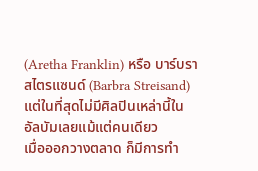(Aretha Franklin) หรือ บาร์บรา สไตรแซนด์ (Barbra Streisand) แต่ในที่สุดไม่มีศิลปินเหล่านี้ในอัลบัมเลยแม้แต่คนเดียว
เมื่อออกวางตลาด ก็มีการทำ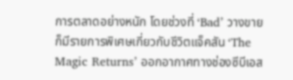การตลาดอย่างหนัก โดยช่วงที่ ‘Bad’ วางขายก็มีรายการพิเศษเกี่ยวกับชีวิตแจ็คสัน ‘The Magic Returns’ ออกอากาศทางช่องซีบีเอส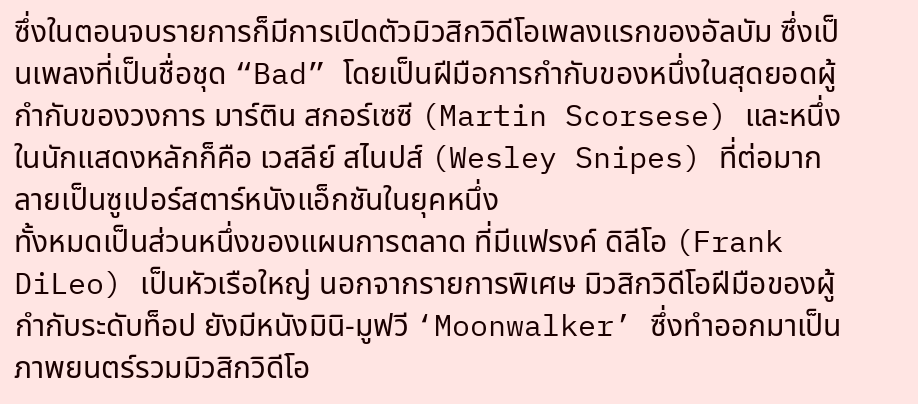ซึ่งในตอนจบรายการก็มีการเปิดตัวมิวสิกวิดีโอเพลงแรกของอัลบัม ซึ่งเป็นเพลงที่เป็นชื่อชุด “Bad” โดยเป็นฝีมือการกำกับของหนึ่งในสุดยอดผู้กำกับของวงการ มาร์ติน สกอร์เซซี (Martin Scorsese) และหนึ่งในนักแสดงหลักก็คือ เวสลีย์ สไนปส์ (Wesley Snipes) ที่ต่อมากลายเป็นซูเปอร์สตาร์หนังแอ็กชันในยุคหนึ่ง
ทั้งหมดเป็นส่วนหนึ่งของแผนการตลาด ที่มีแฟรงค์ ดิลีโอ (Frank DiLeo) เป็นหัวเรือใหญ่ นอกจากรายการพิเศษ มิวสิกวิดีโอฝีมือของผู้กำกับระดับท็อป ยังมีหนังมินิ-มูฟวี ‘Moonwalker’ ซึ่งทำออกมาเป็นภาพยนตร์รวมมิวสิกวิดีโอ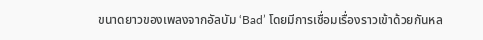ขนาดยาวของเพลงจากอัลบัม ‘Bad’ โดยมีการเชื่อมเรื่องราวเข้าด้วยกันหล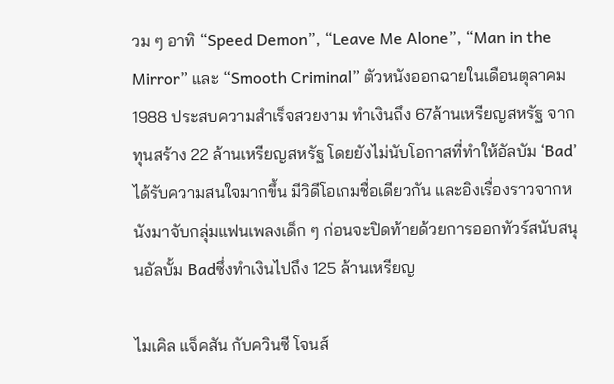วม ๆ อาทิ “Speed Demon”, “Leave Me Alone”, “Man in the Mirror” และ “Smooth Criminal” ตัวหนังออกฉายในเดือนตุลาคม 1988 ประสบความสำเร็จสวยงาม ทำเงินถึง 67ล้านเหรียญสหรัฐ จากทุนสร้าง 22 ล้านเหรียญสหรัฐ โดยยังไม่นับโอกาสที่ทำให้อัลบัม ‘Bad’ ได้รับความสนใจมากขึ้น มีวิดีโอเกมชื่อเดียวกัน และอิงเรื่องราวจากหนังมาจับกลุ่มแฟนเพลงเด็ก ๆ ก่อนจะปิดท้ายด้วยการออกทัวร์สนับสนุนอัลบั้ม Badซึ่งทำเงินไปถึง 125 ล้านเหรียญ

ไมเคิล แจ็คสัน กับควินซี โจนส์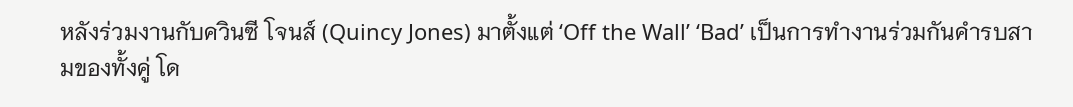หลังร่วมงานกับควินซี โจนส์ (Quincy Jones) มาตั้งแต่ ‘Off the Wall’ ‘Bad’ เป็นการทำงานร่วมกันคำรบสามของทั้งคู่ โด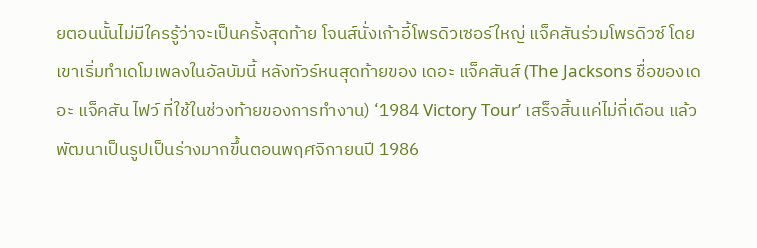ยตอนนั้นไม่มีใครรู้ว่าจะเป็นครั้งสุดท้าย โจนส์นั่งเก้าอี้โพรดิวเซอร์ใหญ่ แจ็คสันร่วมโพรดิวซ์ โดยเขาเริ่มทำเดโมเพลงในอัลบัมนี้ หลังทัวร์หนสุดท้ายของ เดอะ แจ็คสันส์ (The Jacksons ชื่อของเดอะ แจ็คสัน ไฟว์ ที่ใช้ในช่วงท้ายของการทำงาน) ‘1984 Victory Tour’ เสร็จสิ้นแค่ไม่กี่เดือน แล้วพัฒนาเป็นรูปเป็นร่างมากขึ้นตอนพฤศจิกายนปี 1986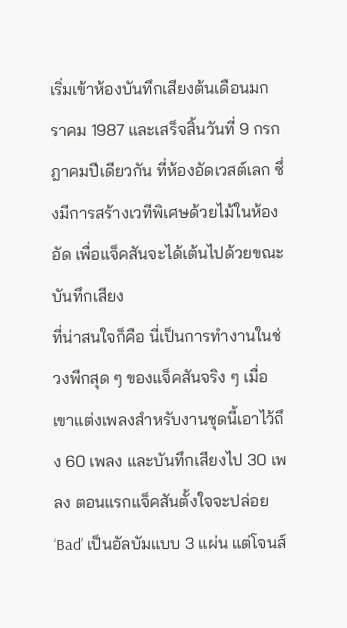เริ่มเข้าห้องบันทึกเสียงต้นเดือนมกราคม 1987 และเสร็จสิ้นวันที่ 9 กรกฎาคมปีเดียวกัน ที่ห้องอัดเวสต์เลก ซึ่งมีการสร้างเวทีพิเศษด้วยไม้ในห้องอัด เพื่อแจ็คสันจะได้เต้นไปด้วยขณะบันทึกเสียง
ที่น่าสนใจก็คือ นี่เป็นการทำงานในช่วงพีกสุด ๆ ของแจ็คสันจริง ๆ เมื่อเขาแต่งเพลงสำหรับงานชุดนี้เอาไว้ถึง 60 เพลง และบันทึกเสียงไป 30 เพลง ตอนแรกแจ็คสันตั้งใจจะปล่อย ‘Bad’ เป็นอัลบัมแบบ 3 แผ่น แต่โจนส์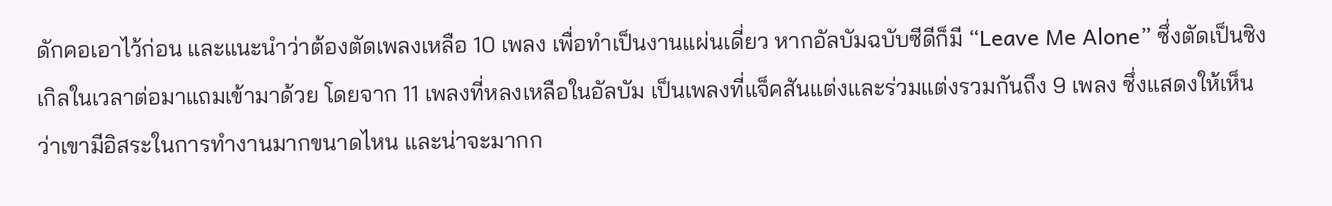ดักคอเอาไว้ก่อน และแนะนำว่าต้องตัดเพลงเหลือ 10 เพลง เพื่อทำเป็นงานแผ่นเดี่ยว หากอัลบัมฉบับซีดีก็มี “Leave Me Alone” ซึ่งตัดเป็นซิงเกิลในเวลาต่อมาแถมเข้ามาด้วย โดยจาก 11 เพลงที่หลงเหลือในอัลบัม เป็นเพลงที่แจ็คสันแต่งและร่วมแต่งรวมกันถึง 9 เพลง ซึ่งแสดงให้เห็นว่าเขามีอิสระในการทำงานมากขนาดไหน และน่าจะมากก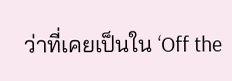ว่าที่เคยเป็นใน ‘Off the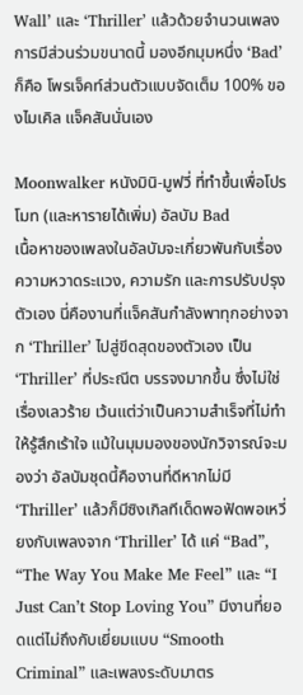Wall’ และ ‘Thriller’ แล้วด้วยจำนวนเพลง การมีส่วนร่วมขนาดนี้ มองอีกมุมหนึ่ง ‘Bad’ ก็คือ โพรเจ็คท์ส่วนตัวแบบจัดเต็ม 100% ของไมเคิล แจ็คสันนั่นเอง

Moonwalker หนังมินิ-มูฟวี่ ที่ทำขึ้นเพื่อโปรโมท (และหารายได้เพิ่ม) อัลบัม Bad
เนื้อหาของเพลงในอัลบัมจะเกี่ยวพันกับเรื่องความหวาดระแวง, ความรัก และการปรับปรุงตัวเอง นี่คืองานที่แจ็คสันกำลังพาทุกอย่างจาก ‘Thriller’ ไปสู่ขีดสุดของตัวเอง เป็น ‘Thriller’ ที่ประณีต บรรจงมากขึ้น ซึ่งไม่ใช่เรื่องเลวร้าย เว้นแต่ว่าเป็นความสำเร็จที่ไม่ทำให้รู้สึกเร้าใจ แม้ในมุมมองของนักวิจารณ์จะมองว่า อัลบัมชุดนี้คืองานที่ดีหากไม่มี ‘Thriller’ แล้วก็มีซิงเกิลทีเด็ดพอฟัดพอเหวี่ยงกับเพลงจาก ‘Thriller’ ได้ แค่ “Bad”, “The Way You Make Me Feel” และ “I Just Can’t Stop Loving You” มีงานที่ยอดแต่ไม่ถึงกับเยี่ยมแบบ “Smooth Criminal” และเพลงระดับมาตร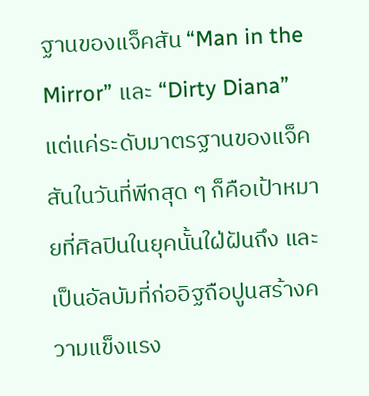ฐานของแจ็คสัน “Man in the Mirror” และ “Dirty Diana”
แต่แค่ระดับมาตรฐานของแจ็คสันในวันที่พีกสุด ๆ ก็คือเป้าหมายที่ศิลปินในยุคนั้นใฝ่ฝันถึง และเป็นอัลบัมที่ก่ออิฐถือปูนสร้างความแข็งแรง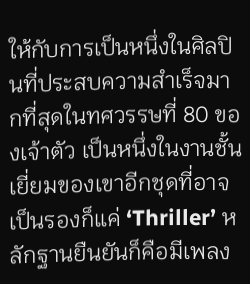ให้กับการเป็นหนึ่งในศิลปินที่ประสบความสำเร็จมากที่สุดในทศวรรษที่ 80 ของเจ้าตัว เป็นหนึ่งในงานชั้นเยี่ยมของเขาอีกชุดที่อาจเป็นรองก็แค่ ‘Thriller’ หลักฐานยืนยันก็คือมีเพลง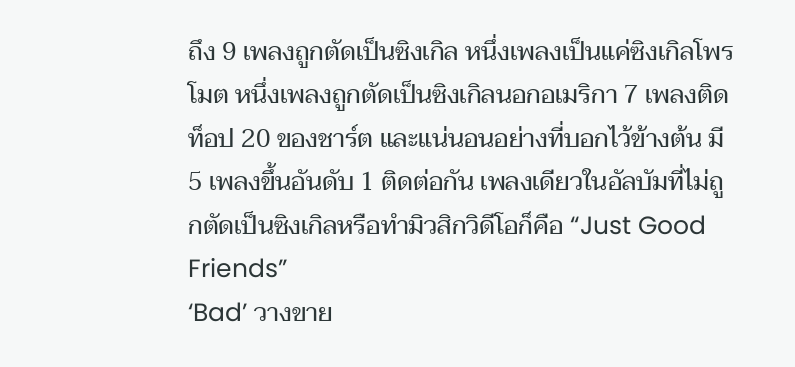ถึง 9 เพลงถูกตัดเป็นซิงเกิล หนึ่งเพลงเป็นแค่ซิงเกิลโพรโมต หนึ่งเพลงถูกตัดเป็นซิงเกิลนอกอเมริกา 7 เพลงติดท็อป 20 ของชาร์ต และแน่นอนอย่างที่บอกไว้ข้างต้น มี 5 เพลงขึ้นอันดับ 1 ติดต่อกัน เพลงเดียวในอัลบัมที่ไม่ถูกตัดเป็นซิงเกิลหรือทำมิวสิกวิดีโอก็คือ “Just Good Friends”
‘Bad’ วางขาย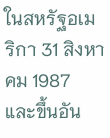ในสหรัฐอเมริกา 31 สิงหาคม 1987 และขึ้นอัน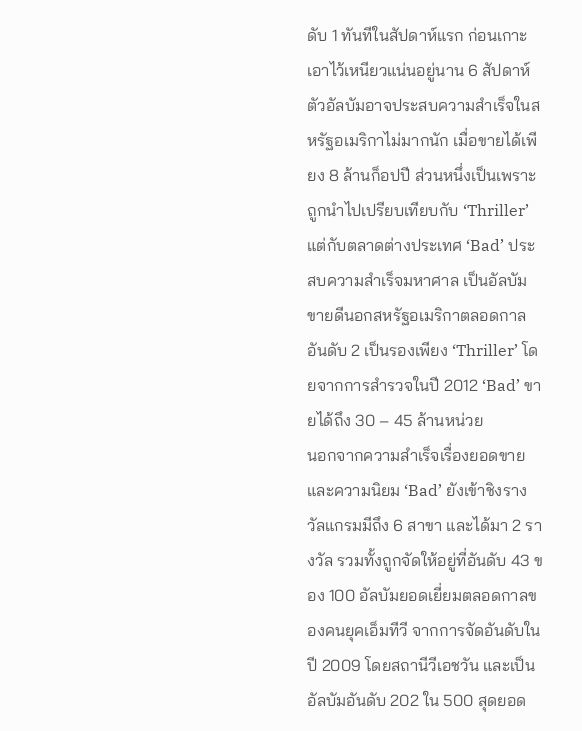ดับ 1 ทันทีในสัปดาห์แรก ก่อนเกาะเอาไว้เหนียวแน่นอยู่นาน 6 สัปดาห์ ตัวอัลบัมอาจประสบความสำเร็จในสหรัฐอเมริกาไม่มากนัก เมื่อขายได้เพียง 8 ล้านก็อปปี ส่วนหนึ่งเป็นเพราะถูกนำไปเปรียบเทียบกับ ‘Thriller’ แต่กับตลาดต่างประเทศ ‘Bad’ ประสบความสำเร็จมหาศาล เป็นอัลบัมขายดีนอกสหรัฐอเมริกาตลอดกาลอันดับ 2 เป็นรองเพียง ‘Thriller’ โดยจากการสำรวจในปี 2012 ‘Bad’ ขายได้ถึง 30 – 45 ล้านหน่วย
นอกจากความสำเร็จเรื่องยอดขายและความนิยม ‘Bad’ ยังเข้าชิงรางวัลแกรมมีถึง 6 สาขา และได้มา 2 รางวัล รวมทั้งถูกจัดให้อยู่ที่อันดับ 43 ของ 100 อัลบัมยอดเยี่ยมตลอดกาลของคนยุคเอ็มทีวี จากการจัดอันดับในปี 2009 โดยสถานีวีเอชวัน และเป็นอัลบัมอันดับ 202 ใน 500 สุดยอด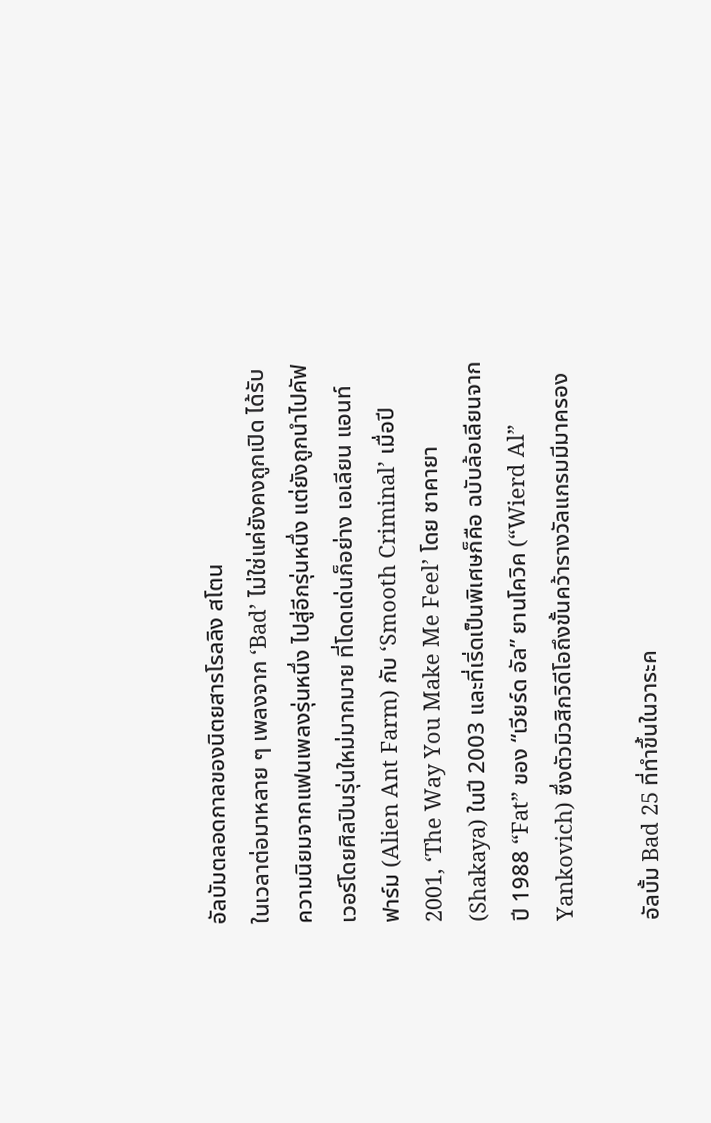อัลบัมตลอดกาลของนิตยสารโรลลิง สโตน
ในเวลาต่อมาหลาย ๆ เพลงจาก ‘Bad’ ไม่ใช่แค่ยังคงถูกเปิด ได้รับความนิยมจากแฟนเพลงรุ่นหนึ่ง ไปสู่อีกรุ่นหนึ่ง แต่ยังถูกนำไปคัฟเวอร์โดยศิลปินรุ่นใหม่มากมาย ที่โดดเด่นก็อย่าง เอเลียน แอนท์ ฟาร์ม (Alien Ant Farm) กับ ‘Smooth Criminal’ เมื่อปี 2001, ‘The Way You Make Me Feel’ โดย ชาคายา (Shakaya) ในปี 2003 และที่เริ่ดเป็นพิเศษก็คือ ฉบับล้อเลียนจากปี 1988 “Fat” ของ “เวียร์ด อัล” ยานโควิค (“Wierd Al” Yankovich) ซึ่งตัวมิวสิกวิดีโอถึงขั้นคว้ารางวัลแกรมมีมาครอง

อัลบั้ม Bad 25 ที่ทำขึ้นในวาระค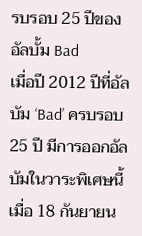รบรอบ 25 ปีของอัลบั้ม Bad
เมื่อปี 2012 ปีที่อัลบัม ‘Bad’ ครบรอบ 25 ปี มีการออกอัลบัมในวาระพิเศษนี้ เมื่อ 18 กันยายน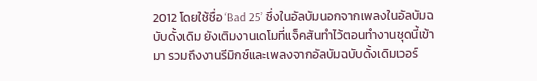2012 โดยใช้ชื่อ ‘Bad 25’ ซึ่งในอัลบัมนอกจากเพลงในอัลบัมฉบับดั้งเดิม ยังเติมงานเดโมที่แจ็คสันทำไว้ตอนทำงานชุดนี้เข้ามา รวมถึงงานรีมิกซ์และเพลงจากอัลบัมฉบับดั้งเดิมเวอร์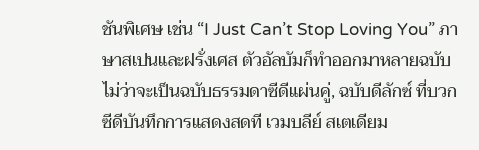ชันพิเศษ เช่น “I Just Can’t Stop Loving You” ภาษาสเปนและฝรั่งเศส ตัวอัลบัมก็ทำออกมาหลายฉบับ ไม่ว่าจะเป็นฉบับธรรมดาซีดีแผ่นคู่, ฉบับดีลักซ์ ที่บวกซีดีบันทึกการแสดงสดที เวมบลีย์ สเตเดียม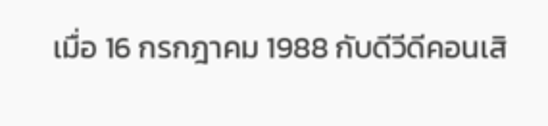เมื่อ 16 กรกฎาคม 1988 กับดีวีดีคอนเสิ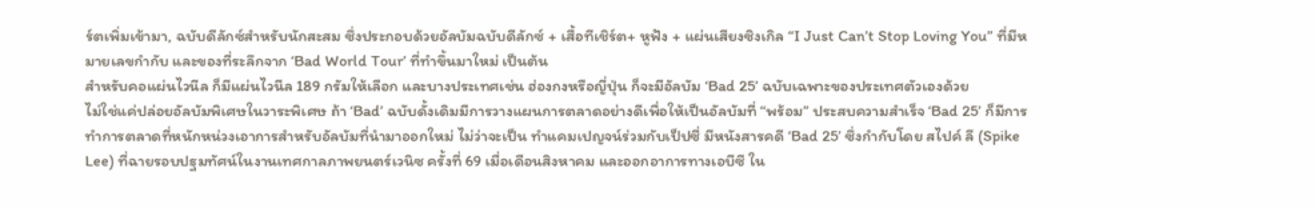ร์ตเพิ่มเข้ามา, ฉบับดีลักซ์สำหรับนักสะสม ซึ่งประกอบด้วยอัลบัมฉบับดีลักซ์ + เสื้อทีเชิร์ต+ หูฟัง + แผ่นเสียงซิงเกิล “I Just Can’t Stop Loving You” ที่มีหมายเลขกำกับ และของที่ระลึกจาก ‘Bad World Tour’ ที่ทำขึ้นมาใหม่ เป็นต้น
สำหรับคอแผ่นไวนีล ก็มีแผ่นไวนีล 189 กรัมให้เลือก และบางประเทศเช่น ฮ่องกงหรือญี่ปุ่น ก็จะมีอัลบัม ‘Bad 25’ ฉบับเฉพาะของประเทศตัวเองด้วย
ไม่ใช่แค่ปล่อยอัลบัมพิเศษในวาระพิเศษ ถ้า ‘Bad’ ฉบับดั้งเดิมมีการวางแผนการตลาดอย่างดีเพื่อให้เป็นอัลบัมที่ “พร้อม” ประสบความสำเร็จ ‘Bad 25’ ก็มีการทำการตลาดที่หนักหน่วงเอาการสำหรับอัลบัมที่นำมาออกใหม่ ไม่ว่าจะเป็น ทำแคมเปญจน์ร่วมกับเป็ปซี่ มีหนังสารคดี ‘Bad 25’ ซึ่งกำกับโดย สไปค์ ลี (Spike Lee) ที่ฉายรอบปฐมทัศน์ในงานเทศกาลภาพยนตร์เวนิซ ครั้งที่ 69 เมื่อเดือนสิงหาคม และออกอาการทางเอบีซี ใน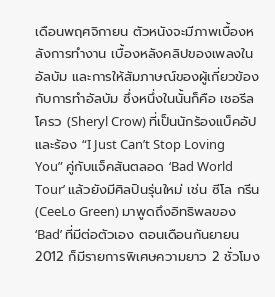เดือนพฤศจิกายน ตัวหนังจะมีภาพเบื้องหลังการทำงาน เบื้องหลังคลิปของเพลงในอัลบัม และการให้สัมภาษณ์ของผู้เกี่ยวข้องกับการทำอัลบัม ซึ่งหนึ่งในนั้นก็คือ เชอรีล โครว (Sheryl Crow) ที่เป็นนักร้องแบ็คอัป และร้อง “I Just Can’t Stop Loving You” คู่กับแจ็คสันตลอด ‘Bad World Tour’ แล้วยังมีศิลปินรุ่นใหม่ เช่น ซีโล กรีน (CeeLo Green) มาพูดถึงอิทธิพลของ ‘Bad’ ที่มีต่อตัวเอง ตอนเดือนกันยายน 2012 ก็มีรายการพิเศษความยาว 2 ชั่วโมง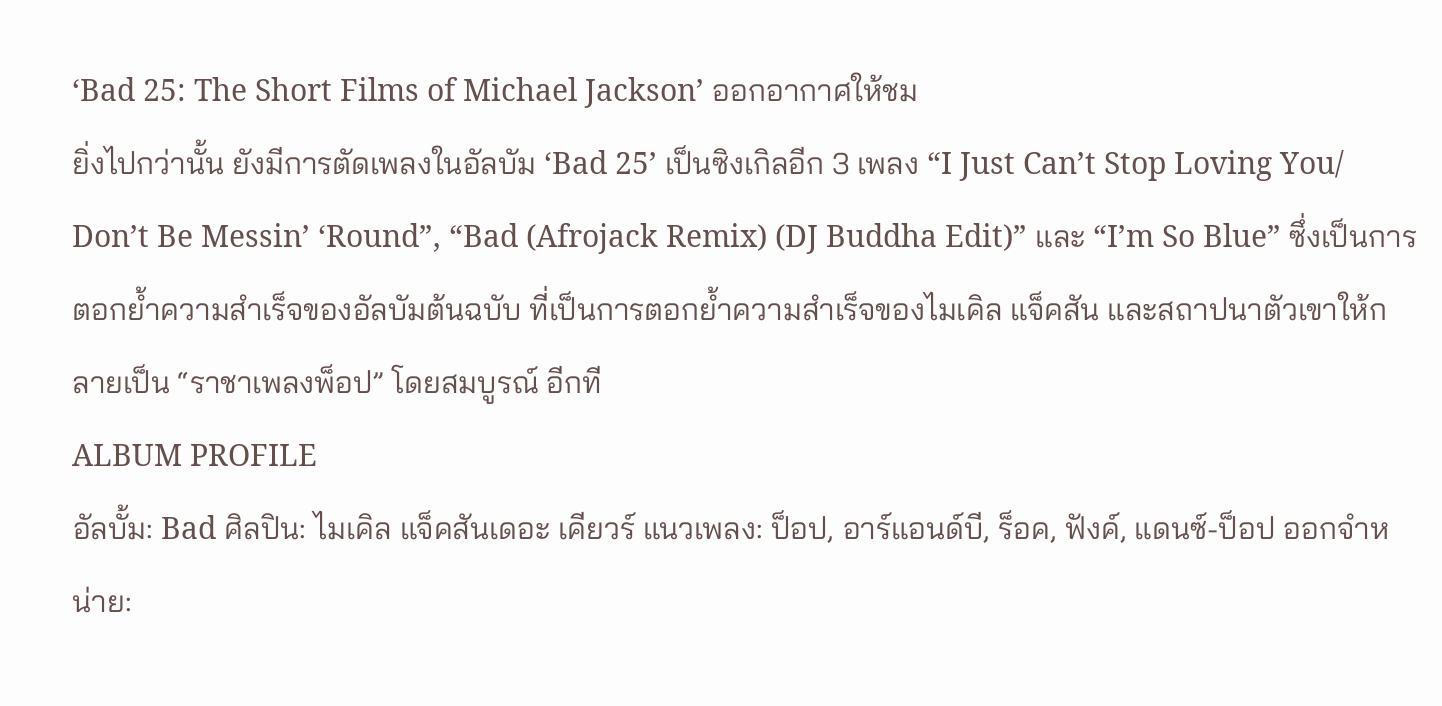‘Bad 25: The Short Films of Michael Jackson’ ออกอากาศให้ชม
ยิ่งไปกว่านั้น ยังมีการตัดเพลงในอัลบัม ‘Bad 25’ เป็นซิงเกิลอีก 3 เพลง “I Just Can’t Stop Loving You/ Don’t Be Messin’ ‘Round”, “Bad (Afrojack Remix) (DJ Buddha Edit)” และ “I’m So Blue” ซึ่งเป็นการตอกย้ำความสำเร็จของอัลบัมต้นฉบับ ที่เป็นการตอกย้ำความสำเร็จของไมเคิล แจ็คสัน และสถาปนาตัวเขาให้กลายเป็น “ราชาเพลงพ็อป” โดยสมบูรณ์ อีกที
ALBUM PROFILE
อัลบั้ม: Bad ศิลปิน: ไมเคิล แจ็คสันเดอะ เคียวร์ แนวเพลง: ป็อป, อาร์แอนด์บี, ร็อค, ฟังค์, แดนซ์-ป็อป ออกจำหน่าย: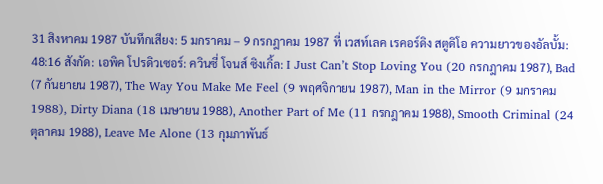31 สิงหาคม 1987 บันทึกเสียง: 5 มกราคม – 9 กรกฎาคม 1987 ที่ เวสท์เลค เรคอร์ดิง สตูดิโอ ความยาวของอัลบั้ม: 48:16 สังกัด: เอพิค โปรดิวเซอร์: ควินซี่ โจนส์ ซิงเกิ้ล: I Just Can’t Stop Loving You (20 กรกฎาคม 1987), Bad (7 กันยายน 1987), The Way You Make Me Feel (9 พฤศจิกายน 1987), Man in the Mirror (9 มกราคม 1988), Dirty Diana (18 เมษายน 1988), Another Part of Me (11 กรกฎาคม 1988), Smooth Criminal (24 ตุลาคม 1988), Leave Me Alone (13 กุมภาพันธ์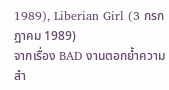1989), Liberian Girl (3 กรกฎาคม 1989)
จากเรื่อง BAD งานตอกย้ำความสำ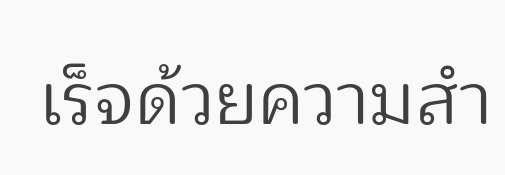เร็จด้วยความสำ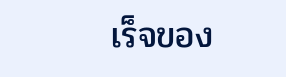เร็จของ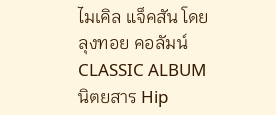ไมเคิล แจ็คสัน โดย ลุงทอย คอลัมน์ CLASSIC ALBUM นิตยสาร Hip